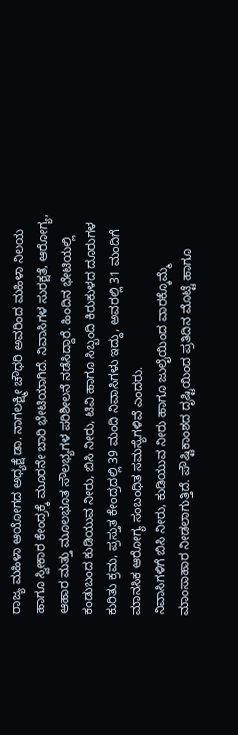ರಾಜ್ಯ ಮಹಿಳಾ ಆಯೋಗದ ಅಧ್ಯಕ್ಷೆ ಡಾ. ನಾಗಲಕ್ಷ್ಮೀ ಚೌಧರಿ ಅವರಿಂದ ಮಹಿಳಾ ನಿಲಯ ಹಾಗೂ ಸ್ವೀಕಾರ ಕೇಂದ್ರಕ್ಕೆ ಮೂರನೇ ಬಾರಿ ಭೇಟಿಯಾಗಿದೆ. ನಿವಾಸಿಗಳ ಸುರಕ್ಷತೆ, ಆರೋಗ್ಯ, ಆಹಾರ ಮತ್ತು ಮೂಲಭೂತ ಸೌಲಭ್ಯಗಳ ಪರಿಶೀಲನೆ ನಡೆಸಿದ್ದಾರೆ. ಹಿಂದಿನ ಭೇಟಿಯಲ್ಲಿ ಕಂಡುಬಂದ ಕುಡಿಯುವ ನೀರು, ಬಿಸಿ ನೀರು, ಟಿವಿ ಹಾಗೂ ಸಿಬ್ಬಂದಿ ಕಿರುಕುಳದ ದೂರುಗಳ ಕುರಿತು ಕ್ರಮ, ಪ್ರಸ್ತುತ ಕೇಂದ್ರದಲ್ಲಿ 39 ಮಂದಿ ನಿವಾಸಿಗಳು ಇದ್ದು, ಅವರಲ್ಲಿ 31 ಮಂದಿಗೆ ಮಾನಸಿಕ ಆರೋಗ್ಯ ಸಂಬಂಧಿತ ಸಮಸ್ಯೆಗಳಿವೆ ಎಂದರು.
ನಿವಾಸಿಗಳಿಗೆ ಬಿಸಿ ನೀರು, ಕುಡಿಯುವ ನೀರು ಹಾಗೂ ಜುಲೈಯಿಂದ ವಾರಕ್ಕೊಮ್ಮೆ ಮಾಂಸಾಹಾರ ನೀಡಲಾಗುತ್ತಿದೆ. ಪೌಷ್ಟಿಕಾಂಶದ ದೃಷ್ಟಿಯಿಂದ ಪ್ರತಿದಿನ ಮೊಟ್ಟೆ ಹಾಗೂ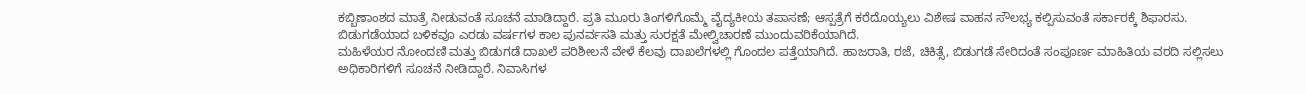ಕಬ್ಬಿಣಾಂಶದ ಮಾತ್ರೆ ನೀಡುವಂತೆ ಸೂಚನೆ ಮಾಡಿದ್ದಾರೆ. ಪ್ರತಿ ಮೂರು ತಿಂಗಳಿಗೊಮ್ಮೆ ವೈದ್ಯಕೀಯ ತಪಾಸಣೆ; ಆಸ್ಪತ್ರೆಗೆ ಕರೆದೊಯ್ಯಲು ವಿಶೇಷ ವಾಹನ ಸೌಲಭ್ಯ ಕಲ್ಪಿಸುವಂತೆ ಸರ್ಕಾರಕ್ಕೆ ಶಿಫಾರಸು. ಬಿಡುಗಡೆಯಾದ ಬಳಿಕವೂ ಎರಡು ವರ್ಷಗಳ ಕಾಲ ಪುನರ್ವಸತಿ ಮತ್ತು ಸುರಕ್ಷತೆ ಮೇಲ್ವಿಚಾರಣೆ ಮುಂದುವರಿಕೆಯಾಗಿದೆ.
ಮಹಿಳೆಯರ ನೋಂದಣಿ ಮತ್ತು ಬಿಡುಗಡೆ ದಾಖಲೆ ಪರಿಶೀಲನೆ ವೇಳೆ ಕೆಲವು ದಾಖಲೆಗಳಲ್ಲಿ ಗೊಂದಲ ಪತ್ತೆಯಾಗಿದೆ. ಹಾಜರಾತಿ, ರಜೆ, ಚಿಕಿತ್ಸೆ, ಬಿಡುಗಡೆ ಸೇರಿದಂತೆ ಸಂಪೂರ್ಣ ಮಾಹಿತಿಯ ವರದಿ ಸಲ್ಲಿಸಲು ಅಧಿಕಾರಿಗಳಿಗೆ ಸೂಚನೆ ನೀಡಿದ್ದಾರೆ. ನಿವಾಸಿಗಳ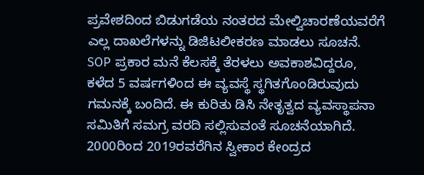ಪ್ರವೇಶದಿಂದ ಬಿಡುಗಡೆಯ ನಂತರದ ಮೇಲ್ವಿಚಾರಣೆಯವರೆಗೆ ಎಲ್ಲ ದಾಖಲೆಗಳನ್ನು ಡಿಜಿಟಲೀಕರಣ ಮಾಡಲು ಸೂಚನೆ. SOP ಪ್ರಕಾರ ಮನೆ ಕೆಲಸಕ್ಕೆ ತೆರಳಲು ಅವಕಾಶವಿದ್ದರೂ, ಕಳೆದ 5 ವರ್ಷಗಳಿಂದ ಈ ವ್ಯವಸ್ಥೆ ಸ್ಥಗಿತಗೊಂಡಿರುವುದು ಗಮನಕ್ಕೆ ಬಂದಿದೆ. ಈ ಕುರಿತು ಡಿಸಿ ನೇತೃತ್ವದ ವ್ಯವಸ್ಥಾಪನಾ ಸಮಿತಿಗೆ ಸಮಗ್ರ ವರದಿ ಸಲ್ಲಿಸುವಂತೆ ಸೂಚನೆಯಾಗಿದೆ. 2000ರಿಂದ 2019ರವರೆಗಿನ ಸ್ವೀಕಾರ ಕೇಂದ್ರದ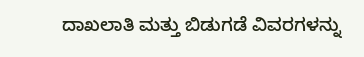ದಾಖಲಾತಿ ಮತ್ತು ಬಿಡುಗಡೆ ವಿವರಗಳನ್ನು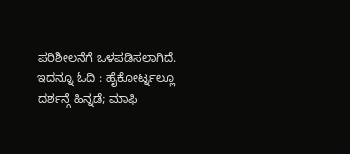ಪರಿಶೀಲನೆಗೆ ಒಳಪಡಿಸಲಾಗಿದೆ. ಇದನ್ನೂ ಓದಿ : ಹೈಕೋರ್ಟ್ನಲ್ಲೂ ದರ್ಶನ್ಗೆ ಹಿನ್ನಡೆ; ಮಾಫಿ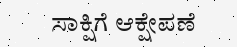ಸಾಕ್ಷಿಗೆ ಆಕ್ಷೇಪಣೆ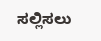ಸಲ್ಲಿಸಲು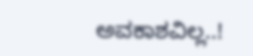ಅವಕಾಶವಿಲ್ಲ..!